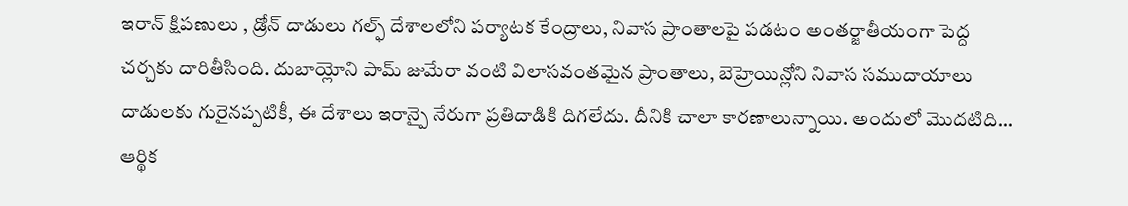ఇరాన్ క్షిపణులు , డ్రోన్ దాడులు గల్ఫ్ దేశాలలోని పర్యాటక కేంద్రాలు, నివాస ప్రాంతాలపై పడటం అంతర్జాతీయంగా పెద్ద చర్చకు దారితీసింది. దుబాయ్లోని పామ్ జుమేరా వంటి విలాసవంతమైన ప్రాంతాలు, బెహ్రెయిన్లోని నివాస సముదాయాలు దాడులకు గురైనప్పటికీ, ఈ దేశాలు ఇరాన్పై నేరుగా ప్రతిదాడికి దిగలేదు. దీనికి చాలా కారణాలున్నాయి. అందులో మొదటిది… ఆర్థిక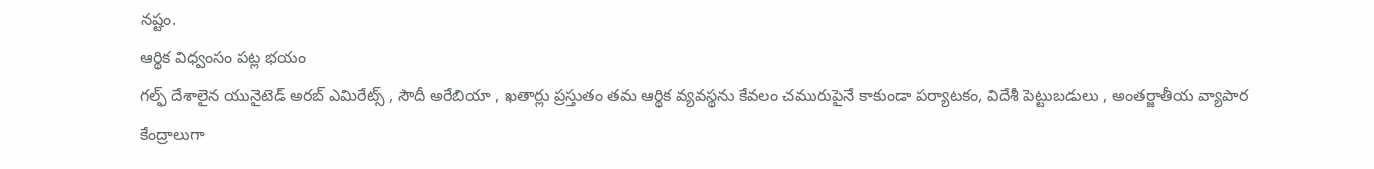నష్టం.
ఆర్థిక విధ్వంసం పట్ల భయం
గల్ఫ్ దేశాలైన యునైటెడ్ అరబ్ ఎమిరేట్స్ , సౌదీ అరేబియా , ఖతార్లు ప్రస్తుతం తమ ఆర్థిక వ్యవస్థను కేవలం చమురుపైనే కాకుండా పర్యాటకం, విదేశీ పెట్టుబడులు , అంతర్జాతీయ వ్యాపార కేంద్రాలుగా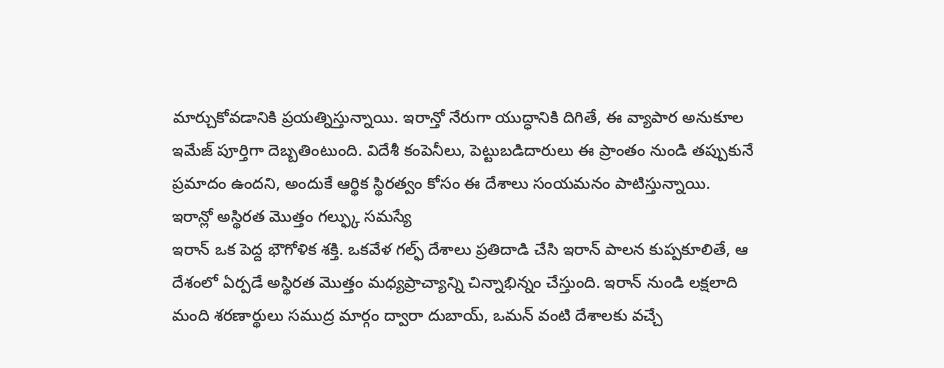మార్చుకోవడానికి ప్రయత్నిస్తున్నాయి. ఇరాన్తో నేరుగా యుద్ధానికి దిగితే, ఈ వ్యాపార అనుకూల ఇమేజ్ పూర్తిగా దెబ్బతింటుంది. విదేశీ కంపెనీలు, పెట్టుబడిదారులు ఈ ప్రాంతం నుండి తప్పుకునే ప్రమాదం ఉందని, అందుకే ఆర్థిక స్థిరత్వం కోసం ఈ దేశాలు సంయమనం పాటిస్తున్నాయి.
ఇరాన్లో అస్థిరత మొత్తం గల్ఫ్కు సమస్యే
ఇరాన్ ఒక పెద్ద భౌగోళిక శక్తి. ఒకవేళ గల్ఫ్ దేశాలు ప్రతిదాడి చేసి ఇరాన్ పాలన కుప్పకూలితే, ఆ దేశంలో ఏర్పడే అస్థిరత మొత్తం మధ్యప్రాచ్యాన్ని చిన్నాభిన్నం చేస్తుంది. ఇరాన్ నుండి లక్షలాది మంది శరణార్థులు సముద్ర మార్గం ద్వారా దుబాయ్, ఒమన్ వంటి దేశాలకు వచ్చే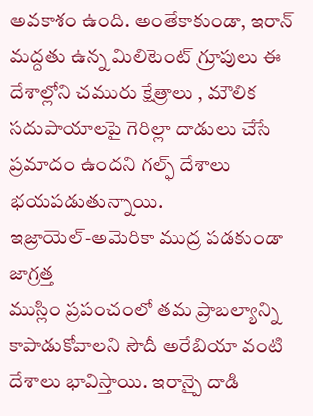అవకాశం ఉంది. అంతేకాకుండా, ఇరాన్ మద్దతు ఉన్న మిలిటెంట్ గ్రూపులు ఈ దేశాల్లోని చమురు క్షేత్రాలు , మౌలిక సదుపాయాలపై గెరిల్లా దాడులు చేసే ప్రమాదం ఉందని గల్ఫ్ దేశాలు భయపడుతున్నాయి.
ఇజ్రాయెల్-అమెరికా ముద్ర పడకుండా జాగ్రత్త
ముస్లిం ప్రపంచంలో తమ ప్రాబల్యాన్ని కాపాడుకోవాలని సౌదీ అరేబియా వంటి దేశాలు భావిస్తాయి. ఇరాన్పై దాడి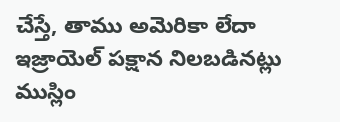చేస్తే, తాము అమెరికా లేదా ఇజ్రాయెల్ పక్షాన నిలబడినట్లు ముస్లిం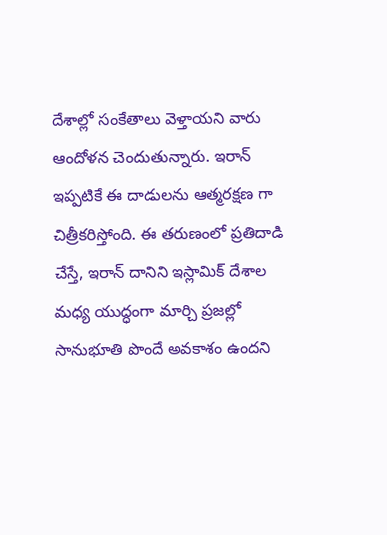దేశాల్లో సంకేతాలు వెళ్తాయని వారు ఆందోళన చెందుతున్నారు. ఇరాన్ ఇప్పటికే ఈ దాడులను ఆత్మరక్షణ గా చిత్రీకరిస్తోంది. ఈ తరుణంలో ప్రతిదాడి చేస్తే, ఇరాన్ దానిని ఇస్లామిక్ దేశాల మధ్య యుద్ధంగా మార్చి ప్రజల్లో సానుభూతి పొందే అవకాశం ఉందని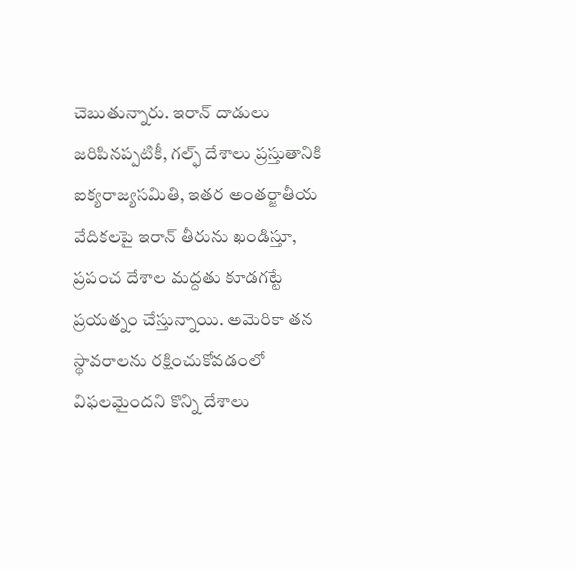చెబుతున్నారు. ఇరాన్ దాడులు జరిపినప్పటికీ, గల్ఫ్ దేశాలు ప్రస్తుతానికి ఐక్యరాజ్యసమితి, ఇతర అంతర్జాతీయ వేదికలపై ఇరాన్ తీరును ఖండిస్తూ, ప్రపంచ దేశాల మద్దతు కూడగట్టే ప్రయత్నం చేస్తున్నాయి. అమెరికా తన స్థావరాలను రక్షించుకోవడంలో విఫలమైందని కొన్ని దేశాలు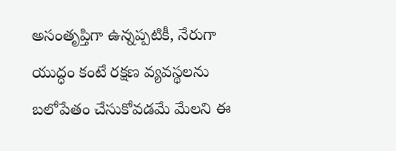అసంతృప్తిగా ఉన్నప్పటికీ, నేరుగా యుద్ధం కంటే రక్షణ వ్యవస్థలను బలోపేతం చేసుకోవడమే మేలని ఈ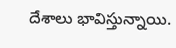దేశాలు భావిస్తున్నాయి.